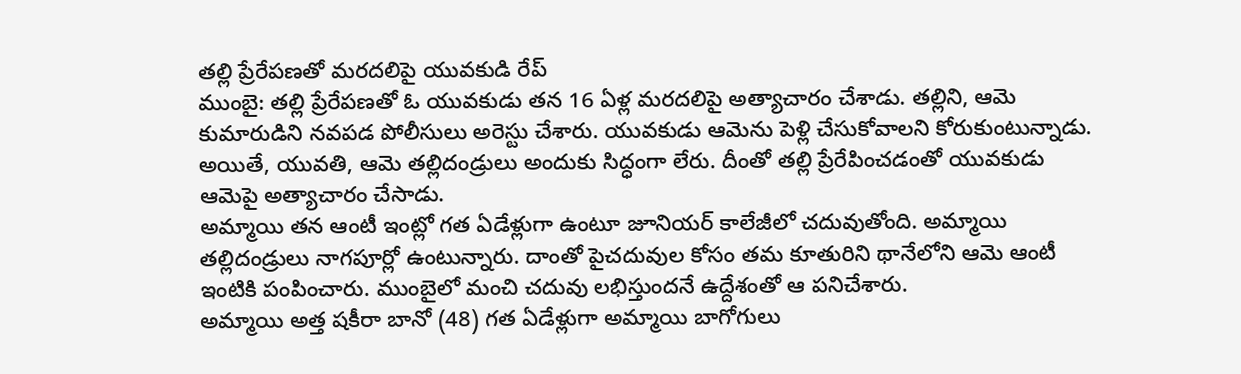తల్లి ప్రేరేపణతో మరదలిపై యువకుడి రేప్
ముంబై: తల్లి ప్రేరేపణతో ఓ యువకుడు తన 16 ఏళ్ల మరదలిపై అత్యాచారం చేశాడు. తల్లిని, ఆమె కుమారుడిని నవపడ పోలీసులు అరెస్టు చేశారు. యువకుడు ఆమెను పెళ్లి చేసుకోవాలని కోరుకుంటున్నాడు. అయితే, యువతి, ఆమె తల్లిదండ్రులు అందుకు సిద్ధంగా లేరు. దీంతో తల్లి ప్రేరేపించడంతో యువకుడు ఆమెపై అత్యాచారం చేసాడు.
అమ్మాయి తన ఆంటీ ఇంట్లో గత ఏడేళ్లుగా ఉంటూ జూనియర్ కాలేజీలో చదువుతోంది. అమ్మాయి తల్లిదండ్రులు నాగపూర్లో ఉంటున్నారు. దాంతో పైచదువుల కోసం తమ కూతురిని థానేలోని ఆమె ఆంటీ ఇంటికి పంపించారు. ముంబైలో మంచి చదువు లభిస్తుందనే ఉద్దేశంతో ఆ పనిచేశారు.
అమ్మాయి అత్త షకీరా బానో (48) గత ఏడేళ్లుగా అమ్మాయి బాగోగులు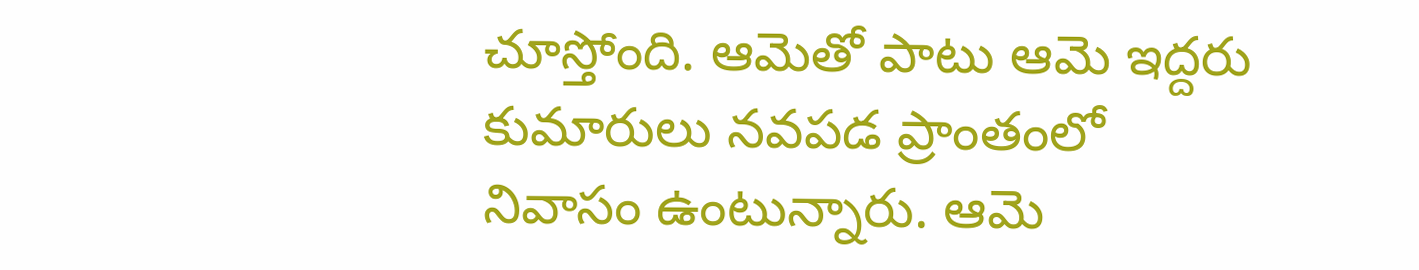చూస్తోంది. ఆమెతో పాటు ఆమె ఇద్దరు కుమారులు నవపడ ప్రాంతంలో నివాసం ఉంటున్నారు. ఆమె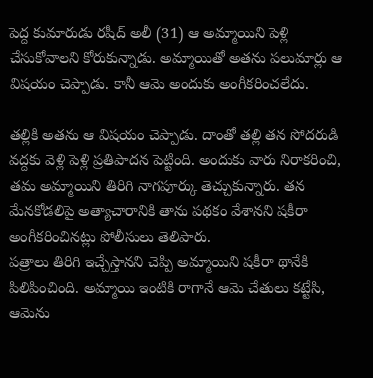పెద్ద కుమారుడు రషీద్ అలీ (31) ఆ అమ్మాయిని పెళ్లి చేసుకోవాలని కోరుకున్నాడు. అమ్మాయితో అతను పలుమార్లు ఆ విషయం చెప్పాడు. కానీ ఆమె అందుకు అంగీకరించలేదు.

తల్లికి అతను ఆ విషయం చెప్పాడు. దాంతో తల్లి తన సోదరుడి వద్దకు వెళ్లి పెళ్లి ప్రతిపాదన పెట్టింది. అందుకు వారు నిరాకరించి, తమ అమ్మాయిని తిరిగి నాగపూర్కు తెచ్చుకున్నారు. తన మేనకోడలిపై అత్యాచారానికి తాను పథకం వేశానని షకీరా అంగీకరించినట్లు పోలీసులు తెలిపారు.
పత్రాలు తిరిగి ఇచ్చేస్తానని చెప్పి అమ్మాయిని షకీరా థానేకి పిలిపించింది. అమ్మాయి ఇంటికి రాగానే ఆమె చేతులు కట్టేసి, ఆమెను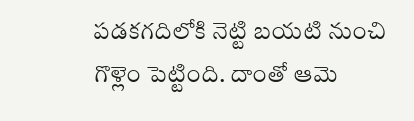పడకగదిలోకి నెట్టి బయటి నుంచి గొళ్లెం పెట్టింది. దాంతో ఆమె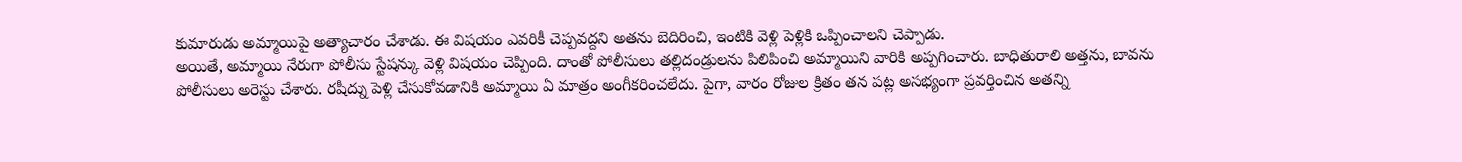కుమారుడు అమ్మాయిపై అత్యాచారం చేశాడు. ఈ విషయం ఎవరికీ చెప్పవద్దని అతను బెదిరించి, ఇంటికి వెళ్లి పెళ్లికి ఒప్పించాలని చెప్పాడు.
అయితే, అమ్మాయి నేరుగా పోలీసు స్టేషన్కు వెళ్లి విషయం చెప్పింది. దాంతో పోలీసులు తల్లిదండ్రులను పిలిపించి అమ్మాయిని వారికి అప్పగించారు. బాధితురాలి అత్తను, బావను పోలీసులు అరెస్టు చేశారు. రషీద్ను పెళ్లి చేసుకోవడానికి అమ్మాయి ఏ మాత్రం అంగీకరించలేదు. పైగా, వారం రోజుల క్రితం తన పట్ల అసభ్యంగా ప్రవర్తించిన అతన్ని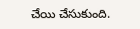చేయి చేసుకుంది.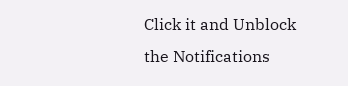Click it and Unblock the Notifications